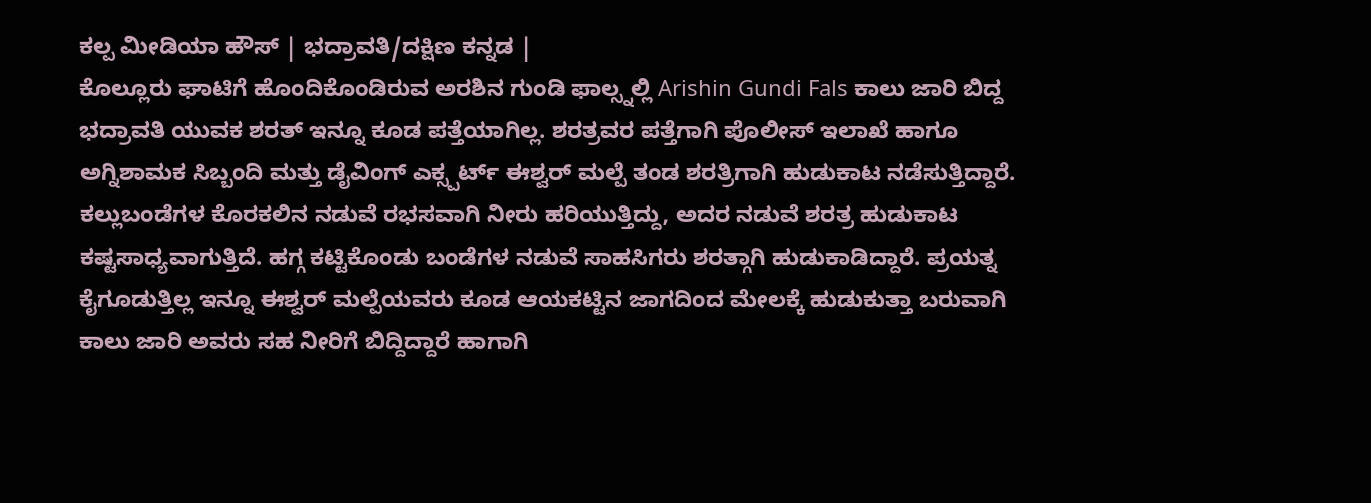ಕಲ್ಪ ಮೀಡಿಯಾ ಹೌಸ್ | ಭದ್ರಾವತಿ/ದಕ್ಷಿಣ ಕನ್ನಡ |
ಕೊಲ್ಲೂರು ಘಾಟಿಗೆ ಹೊಂದಿಕೊಂಡಿರುವ ಅರಶಿನ ಗುಂಡಿ ಫಾಲ್ಸ್ನಲ್ಲಿ Arishin Gundi Fals ಕಾಲು ಜಾರಿ ಬಿದ್ದ ಭದ್ರಾವತಿ ಯುವಕ ಶರತ್ ಇನ್ನೂ ಕೂಡ ಪತ್ತೆಯಾಗಿಲ್ಲ. ಶರತ್ರವರ ಪತ್ತೆಗಾಗಿ ಪೊಲೀಸ್ ಇಲಾಖೆ ಹಾಗೂ ಅಗ್ನಿಶಾಮಕ ಸಿಬ್ಬಂದಿ ಮತ್ತು ಡೈವಿಂಗ್ ಎಕ್ಸ್ಪರ್ಟ್ ಈಶ್ವರ್ ಮಲ್ಪೆ ತಂಡ ಶರತ್ರಿಗಾಗಿ ಹುಡುಕಾಟ ನಡೆಸುತ್ತಿದ್ದಾರೆ.
ಕಲ್ಲುಬಂಡೆಗಳ ಕೊರಕಲಿನ ನಡುವೆ ರಭಸವಾಗಿ ನೀರು ಹರಿಯುತ್ತಿದ್ದು, ಅದರ ನಡುವೆ ಶರತ್ರ ಹುಡುಕಾಟ ಕಷ್ಟಸಾಧ್ಯವಾಗುತ್ತಿದೆ. ಹಗ್ಗ ಕಟ್ಟಿಕೊಂಡು ಬಂಡೆಗಳ ನಡುವೆ ಸಾಹಸಿಗರು ಶರತ್ಗಾಗಿ ಹುಡುಕಾಡಿದ್ದಾರೆ. ಪ್ರಯತ್ನ ಕೈಗೂಡುತ್ತಿಲ್ಲ ಇನ್ನೂ ಈಶ್ವರ್ ಮಲ್ಪೆಯವರು ಕೂಡ ಆಯಕಟ್ಟಿನ ಜಾಗದಿಂದ ಮೇಲಕ್ಕೆ ಹುಡುಕುತ್ತಾ ಬರುವಾಗಿ ಕಾಲು ಜಾರಿ ಅವರು ಸಹ ನೀರಿಗೆ ಬಿದ್ದಿದ್ದಾರೆ ಹಾಗಾಗಿ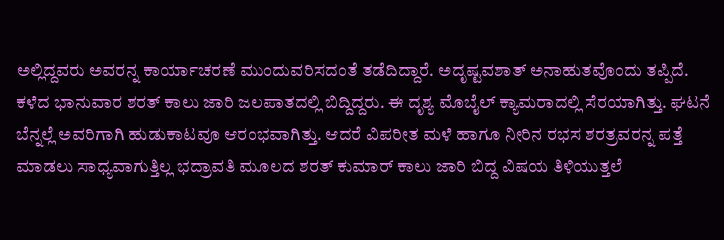ಅಲ್ಲಿದ್ದವರು ಅವರನ್ನ ಕಾರ್ಯಾಚರಣೆ ಮುಂದುವರಿಸದಂತೆ ತಡೆದಿದ್ದಾರೆ. ಅದೃಷ್ಟವಶಾತ್ ಅನಾಹುತವೊಂದು ತಪ್ಪಿದೆ.
ಕಳೆದ ಭಾನುವಾರ ಶರತ್ ಕಾಲು ಜಾರಿ ಜಲಪಾತದಲ್ಲಿ ಬಿದ್ದಿದ್ದರು. ಈ ದೃಶ್ಯ ಮೊಬೈಲ್ ಕ್ಯಾಮರಾದಲ್ಲಿ ಸೆರಯಾಗಿತ್ತು. ಘಟನೆ ಬೆನ್ನಲ್ಲೆ ಅವರಿಗಾಗಿ ಹುಡುಕಾಟವೂ ಆರಂಭವಾಗಿತ್ತು. ಆದರೆ ವಿಪರೀತ ಮಳೆ ಹಾಗೂ ನೀರಿನ ರಭಸ ಶರತ್ರವರನ್ನ ಪತ್ತೆ ಮಾಡಲು ಸಾಧ್ಯವಾಗುತ್ತಿಲ್ಲ ಭದ್ರಾವತಿ ಮೂಲದ ಶರತ್ ಕುಮಾರ್ ಕಾಲು ಜಾರಿ ಬಿದ್ದ ವಿಷಯ ತಿಳಿಯುತ್ತಲೆ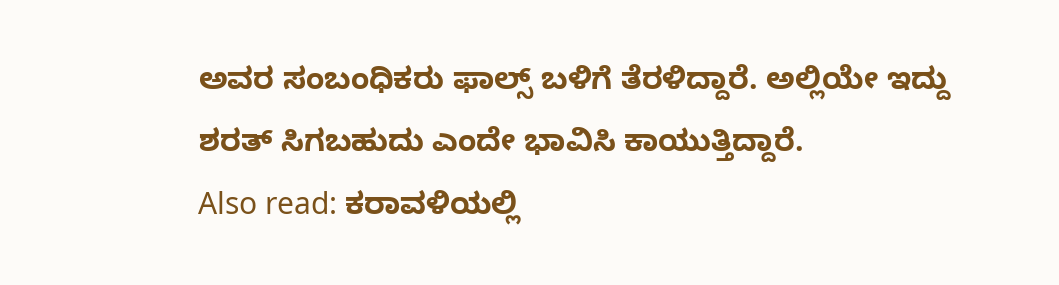ಅವರ ಸಂಬಂಧಿಕರು ಫಾಲ್ಸ್ ಬಳಿಗೆ ತೆರಳಿದ್ದಾರೆ. ಅಲ್ಲಿಯೇ ಇದ್ದು ಶರತ್ ಸಿಗಬಹುದು ಎಂದೇ ಭಾವಿಸಿ ಕಾಯುತ್ತಿದ್ದಾರೆ.
Also read: ಕರಾವಳಿಯಲ್ಲಿ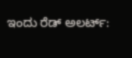ಇಂದು ರೆಡ್ ಅಲರ್ಟ್: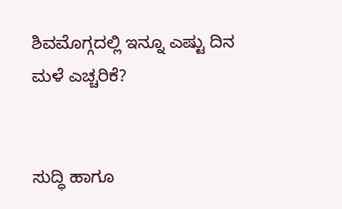ಶಿವಮೊಗ್ಗದಲ್ಲಿ ಇನ್ನೂ ಎಷ್ಟು ದಿನ ಮಳೆ ಎಚ್ಚರಿಕೆ?


ಸುದ್ಧಿ ಹಾಗೂ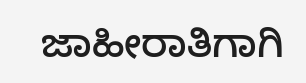ಜಾಹೀರಾತಿಗಾಗಿ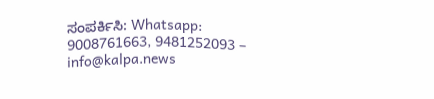ಸಂಪರ್ಕಿಸಿ: Whatsapp: 9008761663, 9481252093 – info@kalpa.news